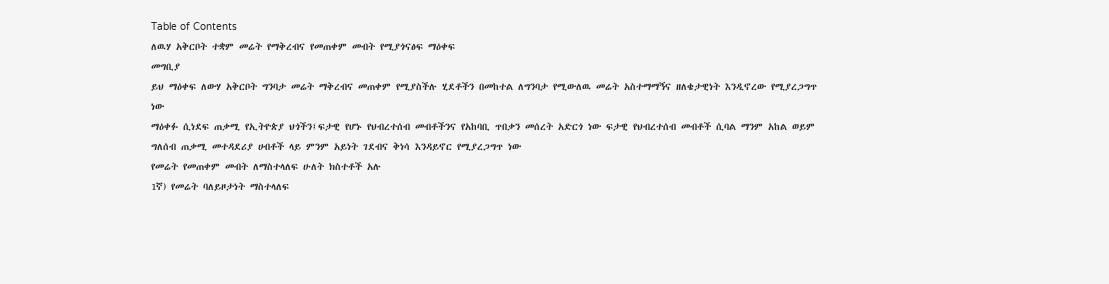Table of Contents
ለዉሃ አቅርቦት ተቋም መሬት የማቅረብና የመጠቀም መብት የሚያጎናፅፍ ማዕቀፍ
መግቢያ
ይህ ማዕቀፍ ለውሃ አቅርቦት ግንባታ መሬት ማቅረብና መጠቀም የሚያስችሉ ሂደቶችን በመከተል ለግንባታ የሚውለዉ መሬት አስተማማኝና ዘለቄታዊነት እንዲኖረው የሚያረጋግጥ ነው
ማዕቀፉ ሲነደፍ ጠቃሚ የኢትዮጵያ ህጎችን፤ፍታዊ የሆኑ የህብረተሰብ መብቶችንና የአከባቢ ጥበቃን መሰረት አድርጎ ነው ፍታዊ የህብረተሰብ መብቶች ሲባል ማንም አከል ወይም ግለሰብ ጠቃሚ መተዳደሪያ ሀብቶች ላይ ምንም አይነት ገደብና ቅነሳ እንዳይኖር የሚያረጋግጥ ነው
የመሬት የመጠቀም መብት ለማስተላለፍ ሁለት ክስተቶች አሉ
1ኛ) የመሬት ባለይዞታነት ማስተላለፍ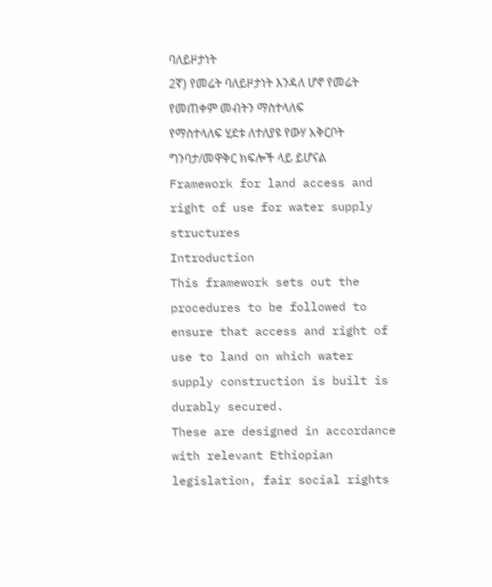ባለይዞታነት
2ኛ) የመሬት ባለይዞታነት እንዳለ ሆኖ የመሬት የመጠቀም መብትን ማስተላለፍ
የማስተላለፍ ሂደቱ ለተለያዩ የውሃ አቅርቦት ግንባታ/መዋቅር ክፍሎች ላይ ይሆናል
Framework for land access and right of use for water supply structures
Introduction
This framework sets out the procedures to be followed to ensure that access and right of use to land on which water supply construction is built is durably secured.
These are designed in accordance with relevant Ethiopian legislation, fair social rights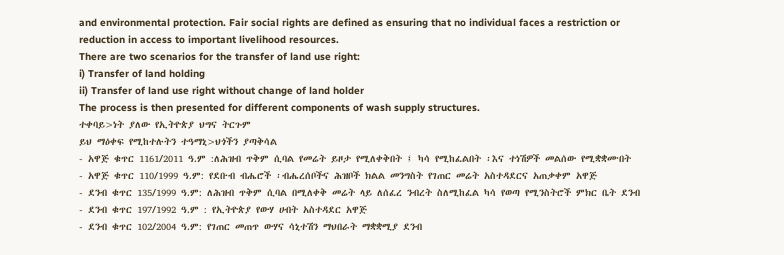and environmental protection. Fair social rights are defined as ensuring that no individual faces a restriction or reduction in access to important livelihood resources.
There are two scenarios for the transfer of land use right:
i) Transfer of land holding
ii) Transfer of land use right without change of land holder
The process is then presented for different components of wash supply structures.
ተቀባይ>ነት ያለው የኢትዮጵያ ህግና ትርጉም
ይህ ማዕቀፍ የሚከተሉትን ተዓማኒ>ህጎችን ያጣቅሳል
- አዋጅ ቁጥር 1161/2011 ዓ.ም :ለሕዝብ ጥቅም ሲባል የመሬት ይዞታ የሚለቀቅበት ፤ ካሳ የሚከፈልበት ፡እና ተነሽዎች መልሰው የሚቋቋሙበት
- አዋጅ ቁጥር 110/1999 ዓ.ም: የደቡብ ብሔሮች ፡ብሔረሰቦችና ሕዝቦች ክልል መንግስት የገጠር መሬት አስተዳደርና አጠቃቀም አዋጅ
- ደንብ ቁጥር 135/1999 ዓ.ም: ለሕዝብ ጥቅም ሲባል በሚለቀቅ መሬት ላይ ለሰፈረ ንብረት ስለሚከፈል ካሳ የወጣ የሚንስትሮች ምክር ቤት ደንብ
- ደንብ ቁጥር 197/1992 ዓ.ም : የኢትዮጵያ የውሃ ሀብት አስተዳደር አዋጅ
- ደንብ ቁጥር 102/2004 ዓ.ም: የገጠር መጠጥ ውሃና ሳኒተሽን ማህበራት ማቋቋሚያ ደንብ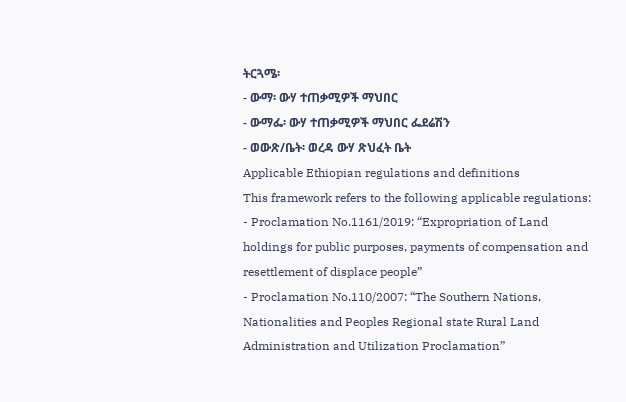ትርጓሜ፡
- ውማ፡ ውሃ ተጠቃሚዎች ማህበር
- ውማፌ፡ ውሃ ተጠቃሚዎች ማህበር ፌደሬሽን
- ወውጽ/ቤት፡ ወረዳ ውሃ ጽህፈት ቤት
Applicable Ethiopian regulations and definitions
This framework refers to the following applicable regulations:
- Proclamation No.1161/2019: “Expropriation of Land holdings for public purposes, payments of compensation and resettlement of displace people”
- Proclamation No.110/2007: “The Southern Nations, Nationalities and Peoples Regional state Rural Land Administration and Utilization Proclamation”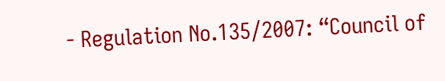- Regulation No.135/2007: “Council of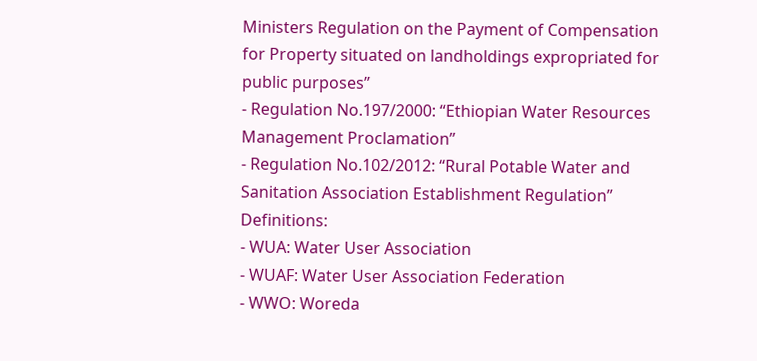Ministers Regulation on the Payment of Compensation for Property situated on landholdings expropriated for public purposes”
- Regulation No.197/2000: “Ethiopian Water Resources Management Proclamation”
- Regulation No.102/2012: “Rural Potable Water and Sanitation Association Establishment Regulation”
Definitions:
- WUA: Water User Association
- WUAF: Water User Association Federation
- WWO: Woreda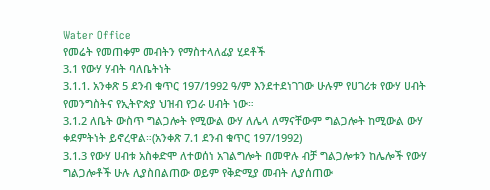Water Office
የመሬት የመጠቀም መብትን የማስተላለፊያ ሂደቶች
3.1 የውሃ ሃብት ባለቤትነት
3.1.1. አንቀጽ 5 ደንብ ቁጥር 197/1992 ዓ/ም እንደተደነገገው ሁሉም የሀገሪቱ የውሃ ሀብት የመንግስትና የኢትዮጵያ ህዝብ የጋራ ሀብት ነው።
3.1.2 ለቤት ውስጥ ግልጋሎት የሚውል ውሃ ለሌላ ለማናቸውም ግልጋሎት ከሚውል ውሃ ቀደምትነት ይኖረዋል።(አንቀጽ 7.1 ደንብ ቁጥር 197/1992)
3.1.3 የውሃ ሀብቱ አስቀድሞ ለተወሰነ አገልግሎት በመዋሉ ብቻ ግልጋሎቱን ከሌሎች የውሃ ግልጋሎቶች ሁሉ ሊያስበልጠው ወይም የቅድሚያ መብት ሊያሰጠው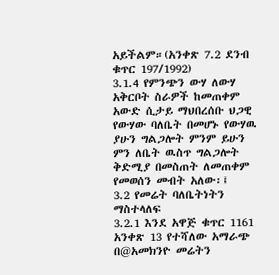አይችልም።(አንቀጽ 7.2 ደንብ ቁጥር 197/1992)
3.1.4 የምንጭን ውሃ ለውሃ አቅርቦት ስራዎች ከመጠቀም አውድ ሲታይ ማህበረሰቡ ህጋዊ የውሃው ባለቤት በመሆኑ የውሃዉ ያሁን ግልጋሎት ምንም ይሁን ምን ለቤት ዉስጥ ግልጋሎት ቅድሚያ በመስጠት ለመጠቀም የመወሰን መብት አለው፡፤
3.2 የመሬት ባለቤትነትን ማስተላለፍ
3.2.1 እንደ አዋጅ ቁጥር 1161 አንቀጽ 13 የተሻለው አማራጭ በ@አመክንዮ መሬትን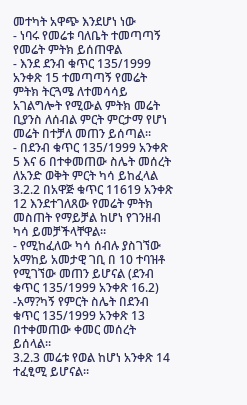መተካት አዋጭ እንደሆነ ነው
- ነባሩ የመሬቱ ባለቤት ተመጣጣኝ የመሬት ምትክ ይሰጠዋል
- እንደ ደንብ ቁጥር 135/1999 አንቀጽ 15 ተመጣጣኝ የመሬት ምትክ ትርጓሜ ለተመሳሳይ አገልግሎት የሚውል ምትክ መሬት ቢያንስ ለሰብል ምርት ምርታማ የሆነ መሬት በተቻለ መጠን ይሰጣል።
- በደንብ ቁጥር 135/1999 አንቀጽ 5 እና 6 በተቀመጠው ስሌት መሰረት ለአንድ ወቅት ምርት ካሳ ይከፈላል
3.2.2 በአዋጅ ቁጥር 11619 አንቀጽ 12 እንደተገለጸው የመሬት ምትክ መስጠት የማይቻል ከሆነ የገንዘብ ካሳ ይመቻችላቸዋል።
- የሚከፈለው ካሳ ሰብሉ ያስገኘው አማከይ አመታዊ ገቢ በ 10 ተባዝቶ የሚገኘው መጠን ይሆናል (ደንብ ቁጥር 135/1999 አንቀጽ 16.2)
-አማ?ካኝ የምርት ስሌት በደንብ ቁጥር 135/1999 አንቀጽ 13 በተቀመጠው ቀመር መሰረት ይሰላል።
3.2.3 መሬቱ የወል ከሆነ አንቀጽ 14 ተፈፂሚ ይሆናል።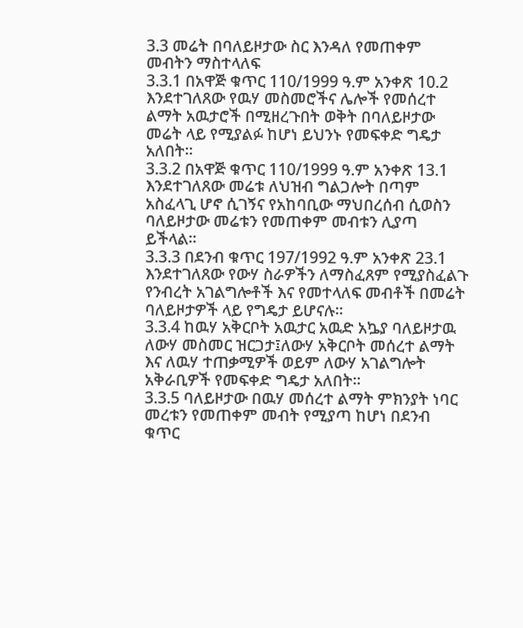3.3 መሬት በባለይዞታው ስር እንዳለ የመጠቀም መብትን ማስተላለፍ
3.3.1 በአዋጅ ቁጥር 110/1999 ዓ.ም አንቀጽ 10.2 እንደተገለጸው የዉሃ መስመሮችና ሌሎች የመሰረተ ልማት አዉታሮች በሚዘረጉበት ወቅት በባለይዞታው መሬት ላይ የሚያልፉ ከሆነ ይህንኑ የመፍቀድ ግዴታ አለበት።
3.3.2 በአዋጅ ቁጥር 110/1999 ዓ.ም አንቀጽ 13.1 እንደተገለጸው መሬቱ ለህዝብ ግልጋሎት በጣም አስፈላጊ ሆኖ ሲገኝና የአከባቢው ማህበረሰብ ሲወስን ባለይዞታው መሬቱን የመጠቀም መብቱን ሊያጣ ይችላል።
3.3.3 በደንብ ቁጥር 197/1992 ዓ.ም አንቀጽ 23.1 እንደተገለጸው የውሃ ስራዎችን ለማስፈጸም የሚያስፈልጉ የንብረት አገልግሎቶች እና የመተላለፍ መብቶች በመሬት ባለይዞታዎች ላይ የግዴታ ይሆናሉ።
3.3.4 ከዉሃ አቅርቦት አዉታር አዉድ አኴያ ባለይዞታዉ ለውሃ መስመር ዝርጋታ፤ለውሃ አቅርቦት መሰረተ ልማት እና ለዉሃ ተጠቃሚዎች ወይም ለውሃ አገልግሎት አቅራቢዎች የመፍቀድ ግዴታ አለበት።
3.3.5 ባለይዞታው በዉሃ መሰረተ ልማት ምክንያት ነባር መረቱን የመጠቀም መብት የሚያጣ ከሆነ በደንብ ቁጥር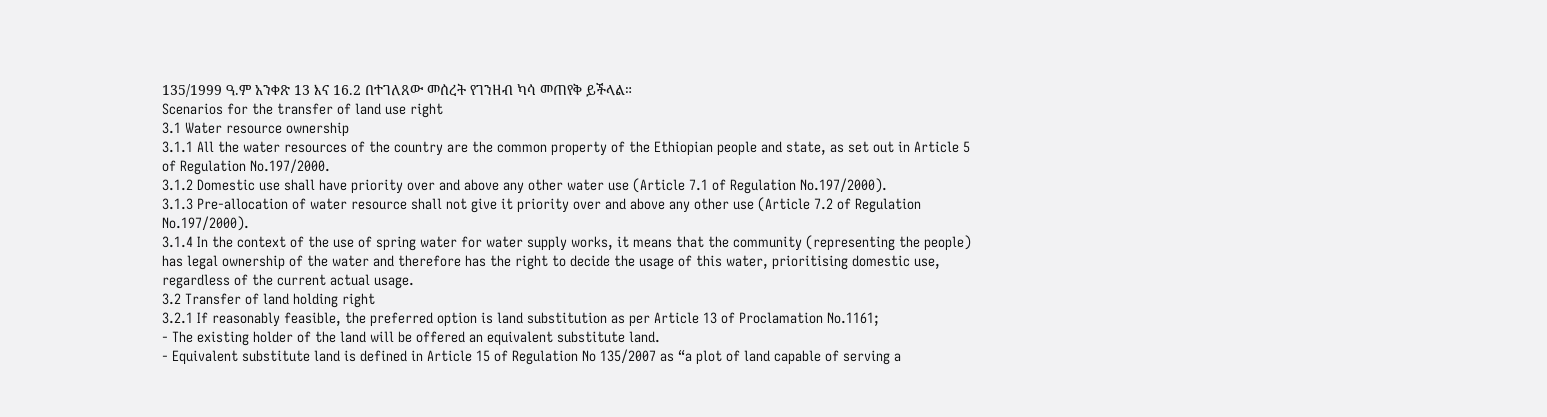135/1999 ዓ.ም አንቀጽ 13 እና 16.2 በተገለጸው መሰረት የገንዘብ ካሳ መጠየቅ ይችላል።
Scenarios for the transfer of land use right
3.1 Water resource ownership
3.1.1 All the water resources of the country are the common property of the Ethiopian people and state, as set out in Article 5 of Regulation No.197/2000.
3.1.2 Domestic use shall have priority over and above any other water use (Article 7.1 of Regulation No.197/2000).
3.1.3 Pre-allocation of water resource shall not give it priority over and above any other use (Article 7.2 of Regulation No.197/2000).
3.1.4 In the context of the use of spring water for water supply works, it means that the community (representing the people) has legal ownership of the water and therefore has the right to decide the usage of this water, prioritising domestic use, regardless of the current actual usage.
3.2 Transfer of land holding right
3.2.1 If reasonably feasible, the preferred option is land substitution as per Article 13 of Proclamation No.1161;
- The existing holder of the land will be offered an equivalent substitute land.
- Equivalent substitute land is defined in Article 15 of Regulation No 135/2007 as “a plot of land capable of serving a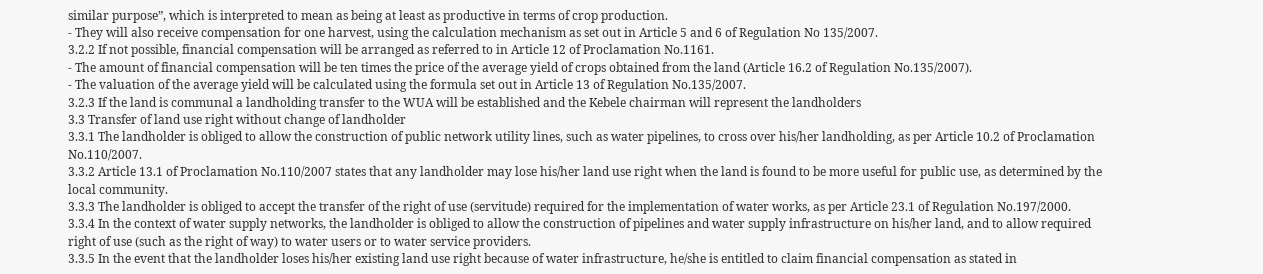similar purpose”, which is interpreted to mean as being at least as productive in terms of crop production.
- They will also receive compensation for one harvest, using the calculation mechanism as set out in Article 5 and 6 of Regulation No 135/2007.
3.2.2 If not possible, financial compensation will be arranged as referred to in Article 12 of Proclamation No.1161.
- The amount of financial compensation will be ten times the price of the average yield of crops obtained from the land (Article 16.2 of Regulation No.135/2007).
- The valuation of the average yield will be calculated using the formula set out in Article 13 of Regulation No.135/2007.
3.2.3 If the land is communal a landholding transfer to the WUA will be established and the Kebele chairman will represent the landholders
3.3 Transfer of land use right without change of landholder
3.3.1 The landholder is obliged to allow the construction of public network utility lines, such as water pipelines, to cross over his/her landholding, as per Article 10.2 of Proclamation No.110/2007.
3.3.2 Article 13.1 of Proclamation No.110/2007 states that any landholder may lose his/her land use right when the land is found to be more useful for public use, as determined by the local community.
3.3.3 The landholder is obliged to accept the transfer of the right of use (servitude) required for the implementation of water works, as per Article 23.1 of Regulation No.197/2000.
3.3.4 In the context of water supply networks, the landholder is obliged to allow the construction of pipelines and water supply infrastructure on his/her land, and to allow required right of use (such as the right of way) to water users or to water service providers.
3.3.5 In the event that the landholder loses his/her existing land use right because of water infrastructure, he/she is entitled to claim financial compensation as stated in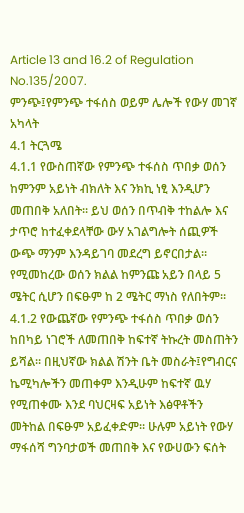Article 13 and 16.2 of Regulation No.135/2007.
ምንጭ፤የምንጭ ተፋሰስ ወይም ሌሎች የውሃ መገኛ አካላት
4.1 ትርጓሜ
4.1.1 የውስጠኛው የምንጭ ተፋሰስ ጥበቃ ወሰን ከምንም አይነት ብክለት እና ንክኪ ነፂ እንዲሆን መጠበቅ አለበት። ይህ ወሰን በጥብቅ ተከልሎ እና ታጥሮ ከተፈቀደላቸው ውሃ አገልግሎት ሰጪዎች ውጭ ማንም እንዳይገባ መደረግ ይኖርበታል። የሚመከረው ወሰን ክልል ከምንጩ አይን በላይ 5 ሜትር ሲሆን በፍፁም ከ 2 ሜትር ማነስ የለበትም።
4.1.2 የውጨኛው የምንጭ ተፋሰስ ጥበቃ ወሰን ከበካይ ነገሮች ለመጠበቅ ከፍተኛ ትኩረት መስጠትን ይሻል። በዚህኛው ክልል ሽንት ቤት መስራት፤የግብርና ኬሚካሎችን መጠቀም እንዲሁም ከፍተኛ ዉሃ የሚጠቀሙ እንደ ባህርዛፍ አይነት እፅዋቶችን መትከል በፍፁም አይፈቀድም። ሁሉም አይነት የውሃ ማፋሰሻ ግንባታወች መጠበቅ እና የውሀውን ፍሰት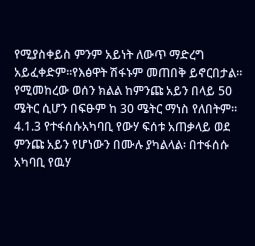የሚያስቀይስ ምንም አይነት ለውጥ ማድረግ አይፈቀድም።የእፅዋት ሽፋኑም መጠበቅ ይኖርበታል። የሚመከረው ወሰን ክልል ከምንጩ አይን በላይ 50 ሜትር ሲሆን በፍፁም ከ 30 ሜትር ማነስ የለበትም።
4.1.3 የተፋሰሱአካባቢ የውሃ ፍሰቱ አጠቃላይ ወደ ምንጩ አይን የሆነውን በሙሉ ያካልላል፡ በተፋሰሱ አካባቢ የዉሃ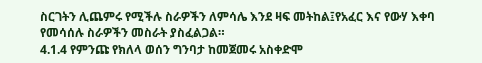ስርገትን ሊጨምሩ የሚችሉ ስራዎችን ለምሳሌ እንደ ዛፍ መትከል፤የአፈር እና የውሃ እቀባ የመሳሰሉ ስራዎችን መስራት ያስፈልጋል።
4.1.4 የምንጩ የክለላ ወሰን ግንባታ ከመጀመሩ አስቀድሞ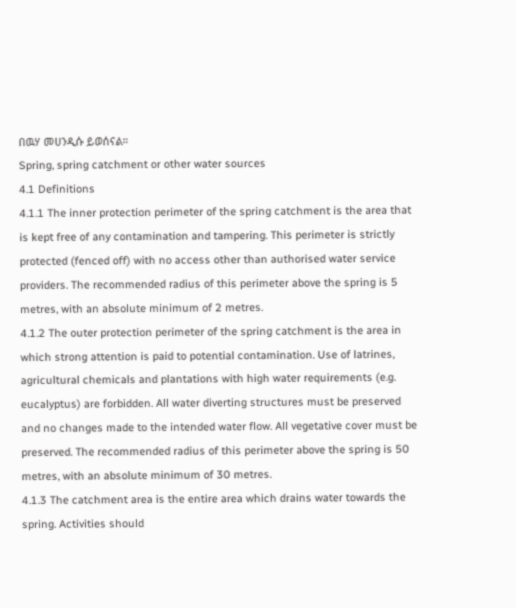በዉሃ መሀንዲሱ ይወሰናል።
Spring, spring catchment or other water sources
4.1 Definitions
4.1.1 The inner protection perimeter of the spring catchment is the area that is kept free of any contamination and tampering. This perimeter is strictly protected (fenced off) with no access other than authorised water service providers. The recommended radius of this perimeter above the spring is 5 metres, with an absolute minimum of 2 metres.
4.1.2 The outer protection perimeter of the spring catchment is the area in which strong attention is paid to potential contamination. Use of latrines, agricultural chemicals and plantations with high water requirements (e.g. eucalyptus) are forbidden. All water diverting structures must be preserved and no changes made to the intended water flow. All vegetative cover must be preserved. The recommended radius of this perimeter above the spring is 50 metres, with an absolute minimum of 30 metres.
4.1.3 The catchment area is the entire area which drains water towards the spring. Activities should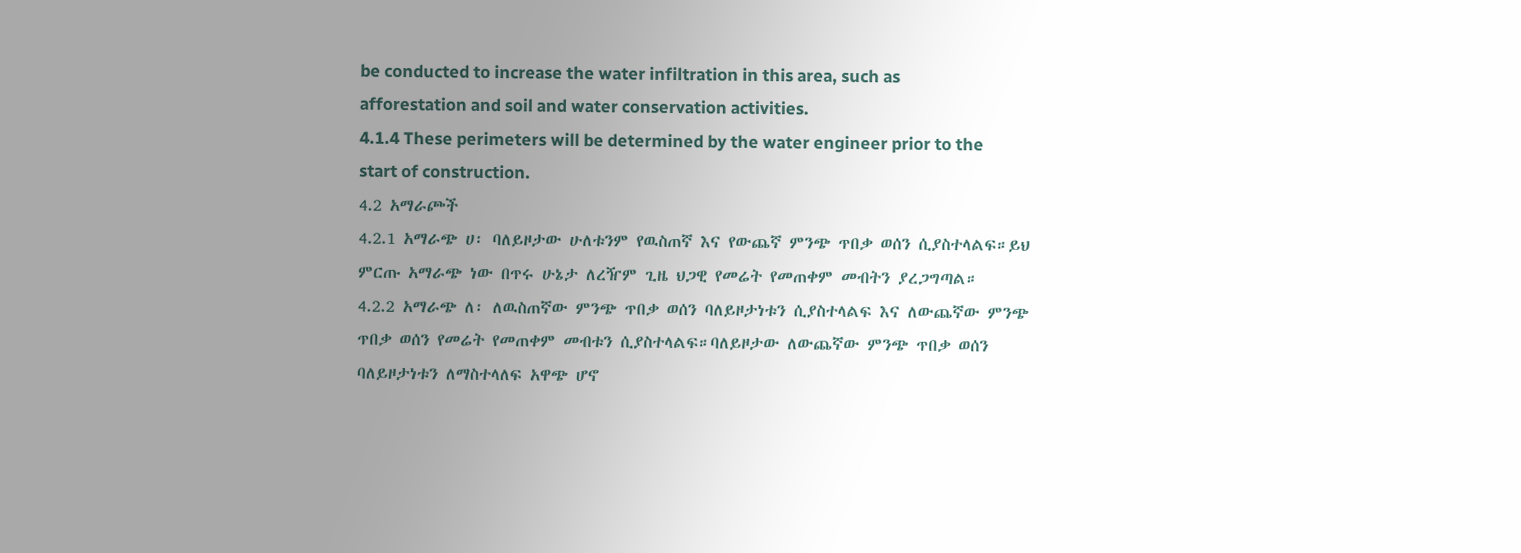be conducted to increase the water infiltration in this area, such as afforestation and soil and water conservation activities.
4.1.4 These perimeters will be determined by the water engineer prior to the start of construction.
4.2 አማራጮች
4.2.1 አማራጭ ሀ፡ ባለይዞታው ሁለቱንም የዉስጠኛ እና የውጨኛ ምንጭ ጥበቃ ወሰን ሲያስተላልፍ።ይህ ምርጡ አማራጭ ነው በጥሩ ሁኔታ ለረዥም ጊዜ ህጋዊ የመሬት የመጠቀም መብትን ያረጋግጣል።
4.2.2 አማራጭ ለ፡ ለዉስጠኛው ምንጭ ጥበቃ ወሰን ባለይዞታነቱን ሲያስተላልፍ እና ለውጨኛው ምንጭ ጥበቃ ወሰን የመሬት የመጠቀም መብቱን ሲያስተላልፍ።ባለይዞታው ለውጨኛው ምንጭ ጥበቃ ወሰን ባለይዞታነቱን ለማስተላለፍ አዋጭ ሆኖ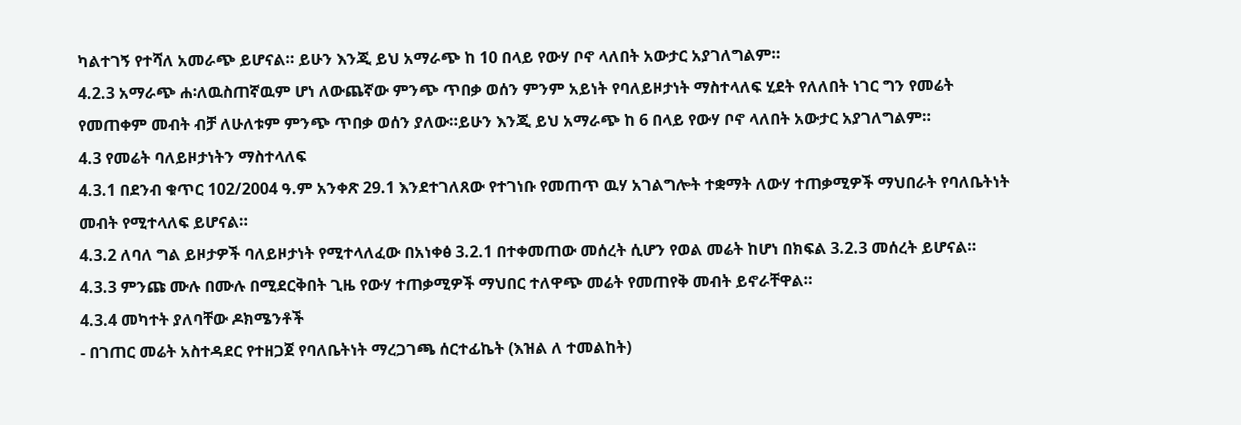ካልተገኝ የተሻለ አመራጭ ይሆናል። ይሁን እንጂ ይህ አማራጭ ከ 10 በላይ የውሃ ቦኖ ላለበት አውታር አያገለግልም።
4.2.3 አማራጭ ሐ፡ለዉስጠኛዉም ሆነ ለውጨኛው ምንጭ ጥበቃ ወሰን ምንም አይነት የባለይዞታነት ማስተላለፍ ሂደት የለለበት ነገር ግን የመሬት የመጠቀም መብት ብቻ ለሁለቱም ምንጭ ጥበቃ ወሰን ያለው።ይሁን እንጂ ይህ አማራጭ ከ 6 በላይ የውሃ ቦኖ ላለበት አውታር አያገለግልም።
4.3 የመሬት ባለይዞታነትን ማስተላለፍ
4.3.1 በደንብ ቁጥር 102/2004 ዓ.ም አንቀጽ 29.1 እንደተገለጸው የተገነቡ የመጠጥ ዉሃ አገልግሎት ተቋማት ለውሃ ተጠቃሚዎች ማህበራት የባለቤትነት መብት የሚተላለፍ ይሆናል።
4.3.2 ለባለ ግል ይዞታዎች ባለይዞታነት የሚተላለፈው በአነቀፅ 3.2.1 በተቀመጠው መሰረት ሲሆን የወል መሬት ከሆነ በክፍል 3.2.3 መሰረት ይሆናል።
4.3.3 ምንጩ ሙሉ በሙሉ በሚደርቅበት ጊዜ የውሃ ተጠቃሚዎች ማህበር ተለዋጭ መሬት የመጠየቅ መብት ይኖራቸዋል።
4.3.4 መካተት ያለባቸው ዶክሜንቶች
- በገጠር መሬት አስተዳደር የተዘጋጀ የባለቤትነት ማረጋገጫ ሰርተፊኬት (እዝል ለ ተመልከት)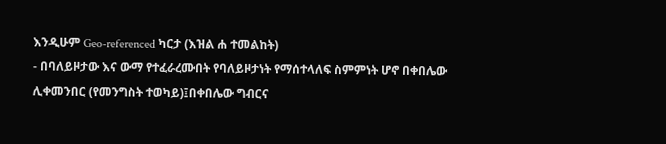እንዲሁም Geo-referenced ካርታ (እዝል ሐ ተመልከት)
- በባለይዞታው እና ውማ የተፈራረሙበት የባለይዞታነት የማሰተላለፍ ስምምነት ሆኖ በቀበሌው ሊቀመንበር (የመንግስት ተወካይ)፤በቀበሌው ግብርና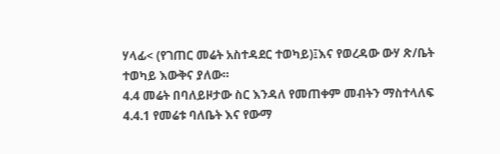ሃላፊ< (የገጠር መሬት አስተዳደር ተወካይ)፤እና የወረዳው ውሃ ጽ/ቤት ተወካይ እውቅና ያለው።
4.4 መሬት በባለይዞታው ስር እንዳለ የመጠቀም መብትን ማስተላለፍ
4.4.1 የመሬቱ ባለቤት እና የውማ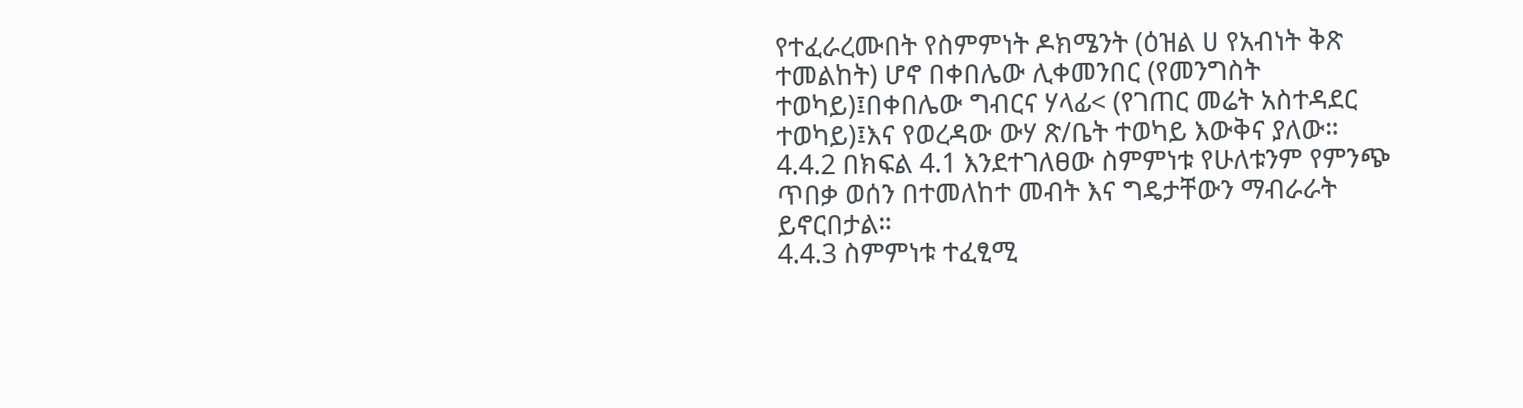የተፈራረሙበት የስምምነት ዶክሜንት (ዕዝል ሀ የአብነት ቅጽ ተመልከት) ሆኖ በቀበሌው ሊቀመንበር (የመንግስት ተወካይ)፤በቀበሌው ግብርና ሃላፊ< (የገጠር መሬት አስተዳደር ተወካይ)፤እና የወረዳው ውሃ ጽ/ቤት ተወካይ እውቅና ያለው።
4.4.2 በክፍል 4.1 እንደተገለፀው ስምምነቱ የሁለቱንም የምንጭ ጥበቃ ወሰን በተመለከተ መብት እና ግዴታቸውን ማብራራት ይኖርበታል።
4.4.3 ስምምነቱ ተፈፂሚ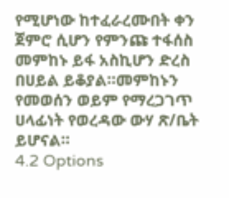የሚሆነው ከተፈራረሙበት ቀን ጀምሮ ሲሆን የምንጩ ተፋሰስ መምከኑ ይፋ አስኪሆን ድረስ በሀይል ይቆያል።መምከኑን የመወሰን ወይም የማረጋገጥ ሀላፊነት የወረዳው ውሃ ጽ/ቤት ይሆናል።
4.2 Options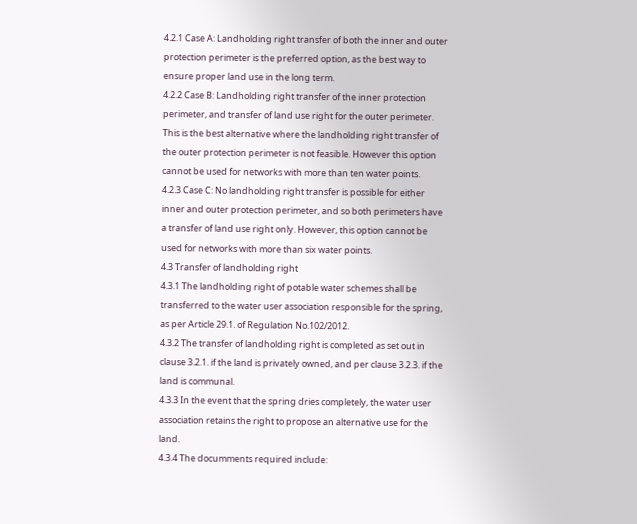4.2.1 Case A: Landholding right transfer of both the inner and outer protection perimeter is the preferred option, as the best way to ensure proper land use in the long term.
4.2.2 Case B: Landholding right transfer of the inner protection perimeter, and transfer of land use right for the outer perimeter. This is the best alternative where the landholding right transfer of the outer protection perimeter is not feasible. However this option cannot be used for networks with more than ten water points.
4.2.3 Case C: No landholding right transfer is possible for either inner and outer protection perimeter, and so both perimeters have a transfer of land use right only. However, this option cannot be used for networks with more than six water points.
4.3 Transfer of landholding right
4.3.1 The landholding right of potable water schemes shall be transferred to the water user association responsible for the spring, as per Article 29.1. of Regulation No.102/2012.
4.3.2 The transfer of landholding right is completed as set out in clause 3.2.1. if the land is privately owned, and per clause 3.2.3. if the land is communal.
4.3.3 In the event that the spring dries completely, the water user association retains the right to propose an alternative use for the land.
4.3.4 The documments required include: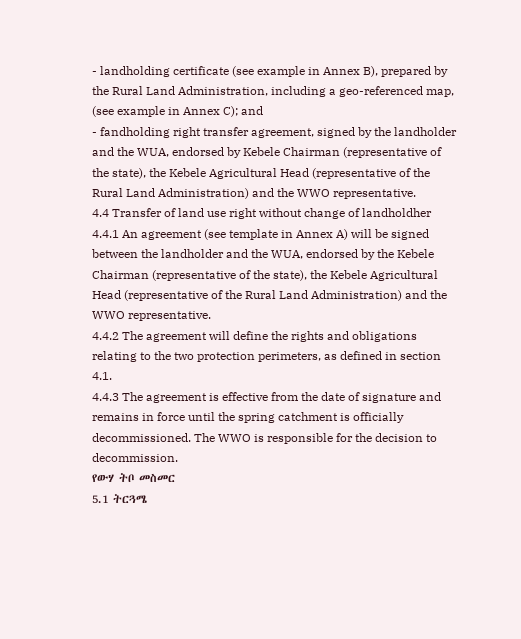- landholding certificate (see example in Annex B), prepared by the Rural Land Administration, including a geo-referenced map, (see example in Annex C); and
- fandholding right transfer agreement, signed by the landholder and the WUA, endorsed by Kebele Chairman (representative of the state), the Kebele Agricultural Head (representative of the Rural Land Administration) and the WWO representative.
4.4 Transfer of land use right without change of landholdher
4.4.1 An agreement (see template in Annex A) will be signed between the landholder and the WUA, endorsed by the Kebele Chairman (representative of the state), the Kebele Agricultural Head (representative of the Rural Land Administration) and the WWO representative.
4.4.2 The agreement will define the rights and obligations relating to the two protection perimeters, as defined in section 4.1.
4.4.3 The agreement is effective from the date of signature and remains in force until the spring catchment is officially decommissioned. The WWO is responsible for the decision to decommission.
የውሃ ትቦ መስመር
5.1 ትርጓሜ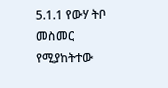5.1.1 የውሃ ትቦ መስመር የሚያከትተው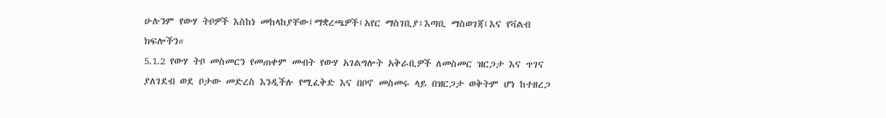ሁሉንም የውሃ ትቦዎች እስከነ መከላከያቸው፤ማቋረጫዎች፤አየር ማስገቢያ፤እጣቢ ማስወገጃ፤እና የቫልብ ክፍሎችን።
5.1.2 የውሃ ትቦ መስመርን የመጠቀም መብት የውሃ አገልግሎት አቅራቢዎች ለመስመር ዝርጋታ እና ጥገና ያለገደብ ወደ ቦታው መድረስ እንዲችሉ የሚፈቅድ እና በቦኖ መስመሩ ላይ በዝርጋታ ወቅትም ሆነ ከተዘረጋ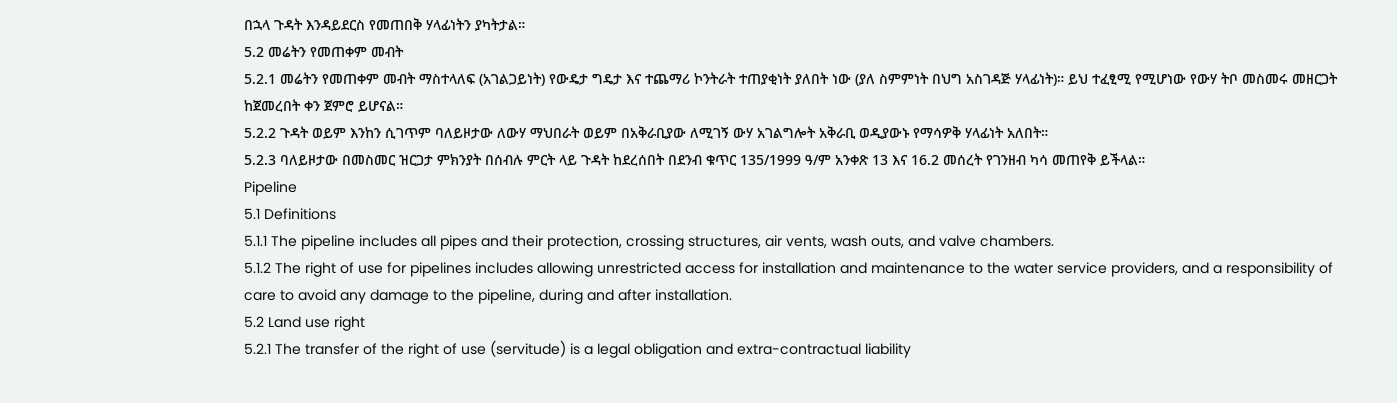በኋላ ጉዳት እንዳይደርስ የመጠበቅ ሃላፊነትን ያካትታል።
5.2 መሬትን የመጠቀም መብት
5.2.1 መሬትን የመጠቀም መብት ማስተላለፍ (አገልጋይነት) የውዴታ ግዴታ እና ተጨማሪ ኮንትራት ተጠያቂነት ያለበት ነው (ያለ ስምምነት በህግ አስገዳጅ ሃላፊነት)። ይህ ተፈፂሚ የሚሆነው የውሃ ትቦ መስመሩ መዘርጋት ከጀመረበት ቀን ጀምሮ ይሆናል።
5.2.2 ጉዳት ወይም እንከን ሲገጥም ባለይዞታው ለውሃ ማህበራት ወይም በአቅራቢያው ለሚገኝ ውሃ አገልግሎት አቅራቢ ወዲያውኑ የማሳዎቅ ሃላፊነት አለበት።
5.2.3 ባለይዞታው በመስመር ዝርጋታ ምክንያት በሰብሉ ምርት ላይ ጉዳት ከደረሰበት በደንብ ቁጥር 135/1999 ዓ/ም አንቀጽ 13 እና 16.2 መሰረት የገንዘብ ካሳ መጠየቅ ይችላል።
Pipeline
5.1 Definitions
5.1.1 The pipeline includes all pipes and their protection, crossing structures, air vents, wash outs, and valve chambers.
5.1.2 The right of use for pipelines includes allowing unrestricted access for installation and maintenance to the water service providers, and a responsibility of care to avoid any damage to the pipeline, during and after installation.
5.2 Land use right
5.2.1 The transfer of the right of use (servitude) is a legal obligation and extra-contractual liability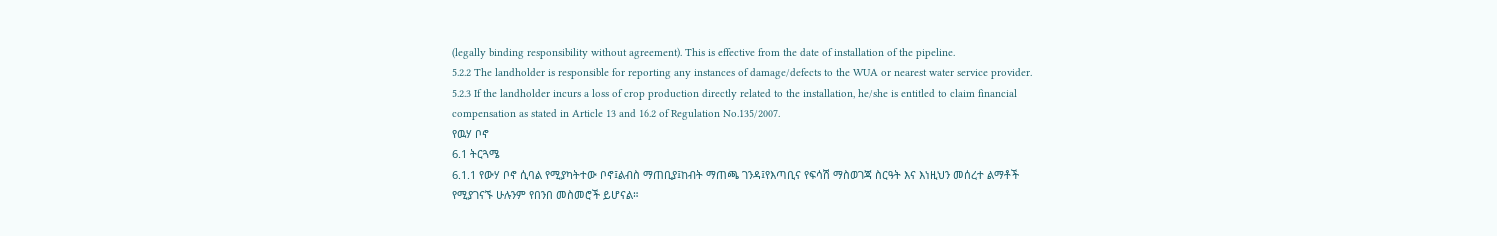(legally binding responsibility without agreement). This is effective from the date of installation of the pipeline.
5.2.2 The landholder is responsible for reporting any instances of damage/defects to the WUA or nearest water service provider.
5.2.3 If the landholder incurs a loss of crop production directly related to the installation, he/she is entitled to claim financial compensation as stated in Article 13 and 16.2 of Regulation No.135/2007.
የዉሃ ቦኖ
6.1 ትርጓሜ
6.1.1 የውሃ ቦኖ ሲባል የሚያካትተው ቦኖ፤ልብስ ማጠቢያ፤ከብት ማጠጫ ገንዳ፤የእጣቢና የፍሳሽ ማስወገጃ ስርዓት እና እነዚህን መሰረተ ልማቶች የሚያገናኙ ሁሉንም የበንበ መስመሮች ይሆናል።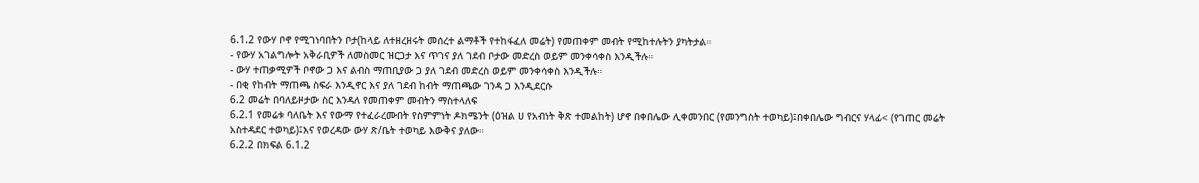6.1.2 የውሃ ቦኖ የሚገነባበትን ቦታ(ከላይ ለተዘረዘሩት መሰረተ ልማቶች የተከፋፈለ መሬት) የመጠቀም መብት የሚከተሉትን ያካትታል።
- የውሃ አገልግሎት አቅራቢዎች ለመስመር ዝርጋታ እና ጥገና ያለ ገደብ ቦታው መድረስ ወይም መንቀሳቀስ እንዲችሉ።
- ውሃ ተጠቃሚዎች ቦኖው ጋ እና ልብስ ማጠቢያው ጋ ያለ ገደብ መድረስ ወይም መንቀሳቀስ እንዲችሉ።
- በቂ የከብት ማጠጫ ስፍራ እንዲኖር እና ያለ ገደብ ከብት ማጠጫው ገንዳ ጋ እንዲደርሱ
6.2 መሬት በባለይዞታው ስር እንዳለ የመጠቀም መብትን ማስተላለፍ
6.2.1 የመሬቱ ባለቤት እና የውማ የተፈራረሙበት የስምምነት ዶክሜንት (ዕዝል ሀ የአብነት ቅጽ ተመልከት) ሆኖ በቀበሌው ሊቀመንበር (የመንግስት ተወካይ)፤በቀበሌው ግብርና ሃላፊ< (የገጠር መሬት አስተዳደር ተወካይ)፤እና የወረዳው ውሃ ጽ/ቤት ተወካይ እውቅና ያለው።
6.2.2 በክፍል 6.1.2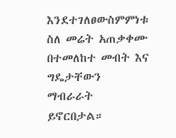እንደተገለፀውስምምነቱ ስለ መሬት አጠቃቀሙ በተመለከተ መብት እና ግዴታቸውን ማብራራት ይኖርበታል።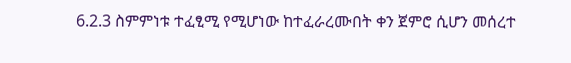6.2.3 ስምምነቱ ተፈፂሚ የሚሆነው ከተፈራረሙበት ቀን ጀምሮ ሲሆን መሰረተ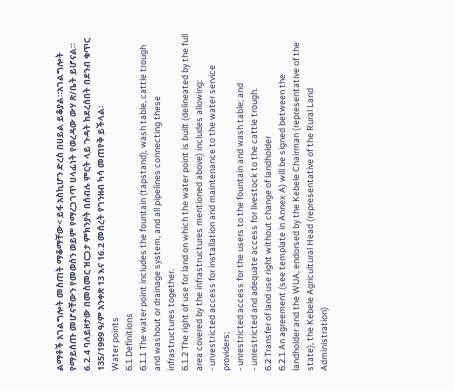ልማቶች አገልግሎት መስጠት ማቆማቸው< ይፋ አስኪሆን ድረስ በሀይል ይቆያል።አገልግሎት የማይሰጡ መሆናቸውን የመወሰን ወይም የማረጋገጥ ሀላፊነት የወረዳው ውሃ ጽ/ቤት ይሆናል።
6.2.4 ባለይዞታው በመስመር ዝርጋታ ምክንያት በሰብሉ ምርት ላይ ጉዳት ከደረሰበት በደንብ ቁጥር 135/1999 ዓ/ም አንቀጽ 13 እና 16.2 መሰረት የገንዘብ ካሳ መጠየቅ ይችላል፡
Water points
6.1 Definitions
6.1.1 The water point includes the fountain (tapstand), wash table, cattle trough and washout or drainage system, and all pipelines connecting these infrastructures together.
6.1.2 The right of use for land on which the water point is built (delineated by the full area covered by the infrastructures mentioned above) includes allowing:
- unrestricted access for installation and maintenance to the water service providers;
- unrestricted access for the users to the fountain and wash table; and
- unrestricted and adequate access for livestock to the cattle trough.
6.2 Transfer of land use right without change of landholder
6.2.1 An agreement (see template in Annex A) will be signed between the landholder and the WUA, endorsed by the Kebele Chairman (representative of the state), the Kebele Agricultural Head (representative of the Rural Land Administration)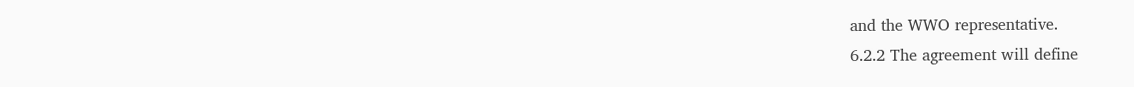and the WWO representative.
6.2.2 The agreement will define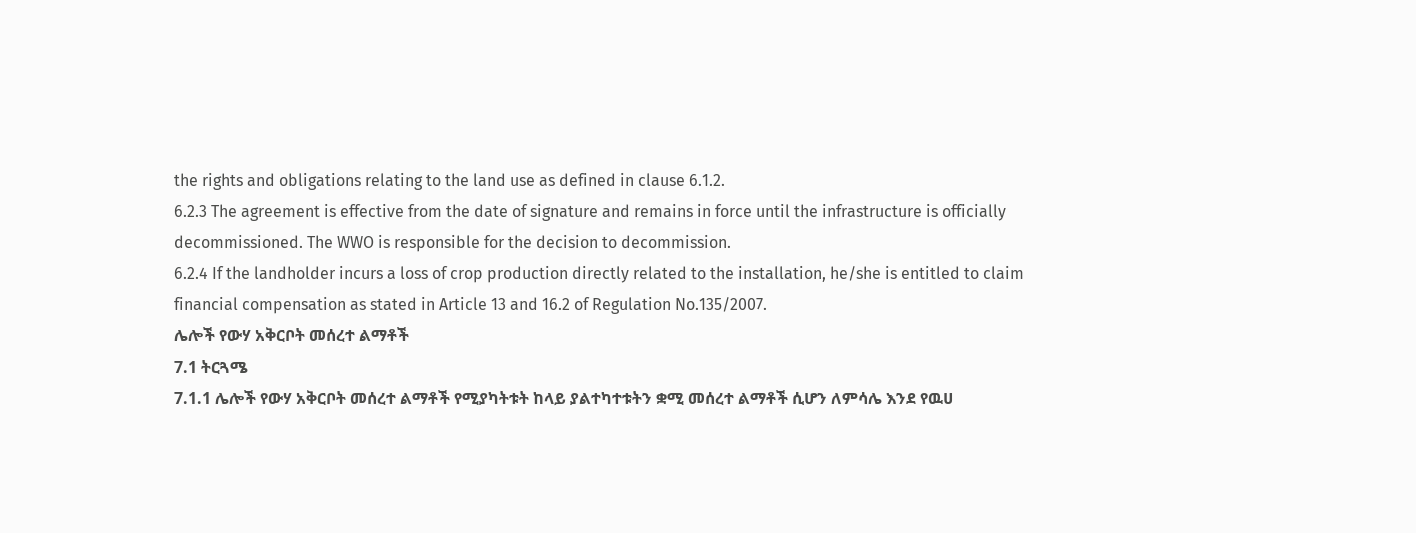the rights and obligations relating to the land use as defined in clause 6.1.2.
6.2.3 The agreement is effective from the date of signature and remains in force until the infrastructure is officially decommissioned. The WWO is responsible for the decision to decommission.
6.2.4 If the landholder incurs a loss of crop production directly related to the installation, he/she is entitled to claim financial compensation as stated in Article 13 and 16.2 of Regulation No.135/2007.
ሌሎች የውሃ አቅርቦት መሰረተ ልማቶች
7.1 ትርጓሜ
7.1.1 ሌሎች የውሃ አቅርቦት መሰረተ ልማቶች የሚያካትቱት ከላይ ያልተካተቱትን ቋሚ መሰረተ ልማቶች ሲሆን ለምሳሌ እንደ የዉሀ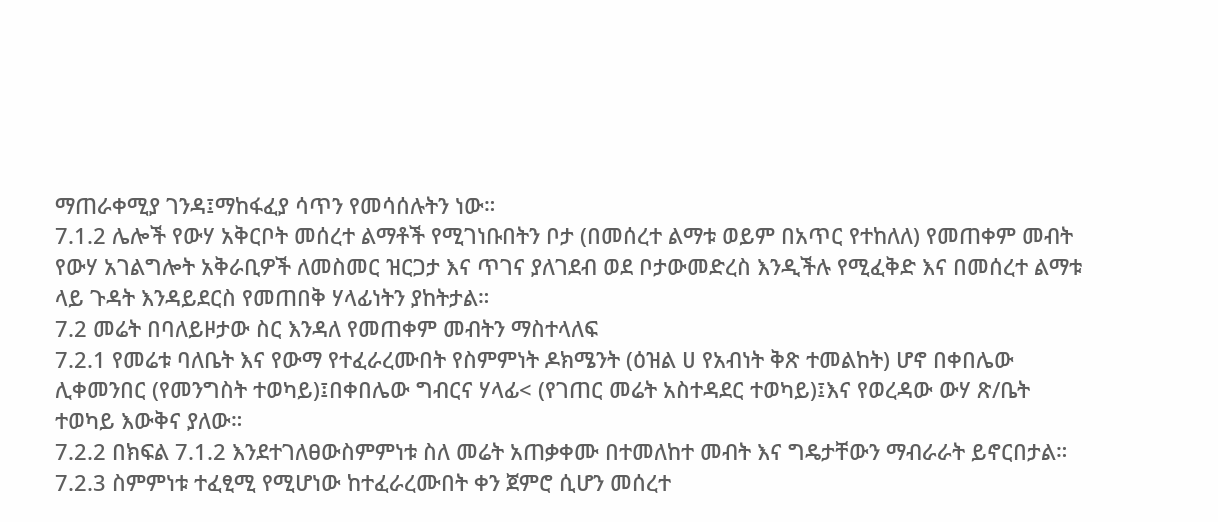ማጠራቀሚያ ገንዳ፤ማከፋፈያ ሳጥን የመሳሰሉትን ነው።
7.1.2 ሌሎች የውሃ አቅርቦት መሰረተ ልማቶች የሚገነቡበትን ቦታ (በመሰረተ ልማቱ ወይም በአጥር የተከለለ) የመጠቀም መብት የውሃ አገልግሎት አቅራቢዎች ለመስመር ዝርጋታ እና ጥገና ያለገደብ ወደ ቦታውመድረስ እንዲችሉ የሚፈቅድ እና በመሰረተ ልማቱ ላይ ጉዳት እንዳይደርስ የመጠበቅ ሃላፊነትን ያከትታል።
7.2 መሬት በባለይዞታው ስር እንዳለ የመጠቀም መብትን ማስተላለፍ
7.2.1 የመሬቱ ባለቤት እና የውማ የተፈራረሙበት የስምምነት ዶክሜንት (ዕዝል ሀ የአብነት ቅጽ ተመልከት) ሆኖ በቀበሌው ሊቀመንበር (የመንግስት ተወካይ)፤በቀበሌው ግብርና ሃላፊ< (የገጠር መሬት አስተዳደር ተወካይ)፤እና የወረዳው ውሃ ጽ/ቤት ተወካይ እውቅና ያለው።
7.2.2 በክፍል 7.1.2 እንደተገለፀውስምምነቱ ስለ መሬት አጠቃቀሙ በተመለከተ መብት እና ግዴታቸውን ማብራራት ይኖርበታል።
7.2.3 ስምምነቱ ተፈፂሚ የሚሆነው ከተፈራረሙበት ቀን ጀምሮ ሲሆን መሰረተ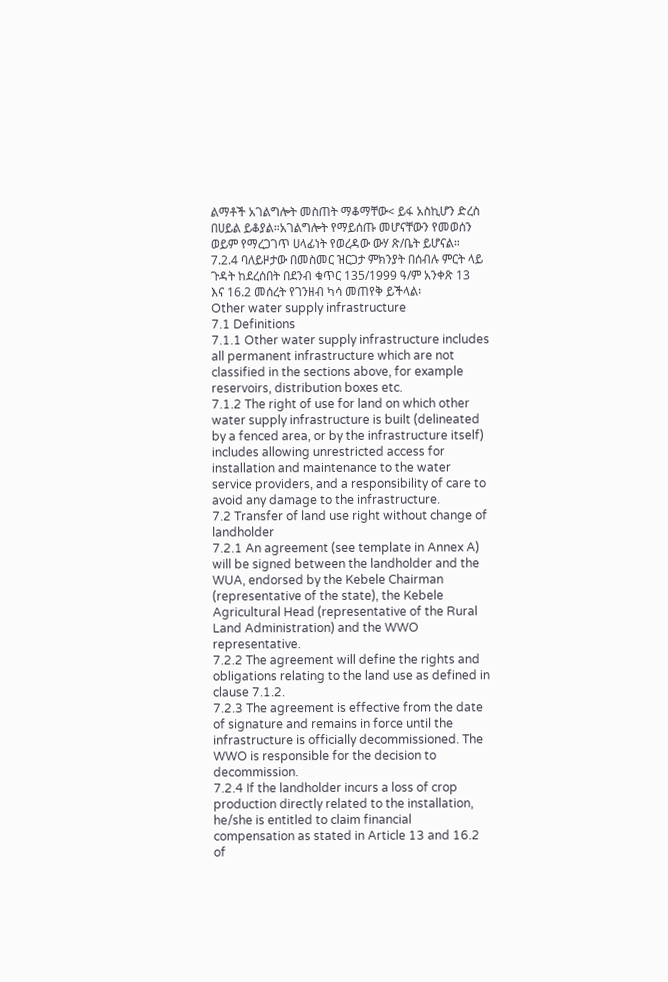ልማቶች አገልግሎት መስጠት ማቆማቸው< ይፋ አስኪሆን ድረስ በሀይል ይቆያል።አገልግሎት የማይሰጡ መሆናቸውን የመወሰን ወይም የማረጋገጥ ሀላፊነት የወረዳው ውሃ ጽ/ቤት ይሆናል።
7.2.4 ባለይዞታው በመስመር ዝርጋታ ምክንያት በሰብሉ ምርት ላይ ጉዳት ከደረሰበት በደንብ ቁጥር 135/1999 ዓ/ም አንቀጽ 13 እና 16.2 መሰረት የገንዘብ ካሳ መጠየቅ ይችላል፡
Other water supply infrastructure
7.1 Definitions
7.1.1 Other water supply infrastructure includes all permanent infrastructure which are not classified in the sections above, for example reservoirs, distribution boxes etc.
7.1.2 The right of use for land on which other water supply infrastructure is built (delineated by a fenced area, or by the infrastructure itself) includes allowing unrestricted access for installation and maintenance to the water service providers, and a responsibility of care to avoid any damage to the infrastructure.
7.2 Transfer of land use right without change of landholder
7.2.1 An agreement (see template in Annex A) will be signed between the landholder and the WUA, endorsed by the Kebele Chairman (representative of the state), the Kebele Agricultural Head (representative of the Rural Land Administration) and the WWO representative.
7.2.2 The agreement will define the rights and obligations relating to the land use as defined in clause 7.1.2.
7.2.3 The agreement is effective from the date of signature and remains in force until the infrastructure is officially decommissioned. The WWO is responsible for the decision to decommission.
7.2.4 If the landholder incurs a loss of crop production directly related to the installation, he/she is entitled to claim financial compensation as stated in Article 13 and 16.2 of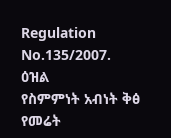Regulation No.135/2007.
ዕዝል
የስምምነት አብነት ቅፅ
የመሬት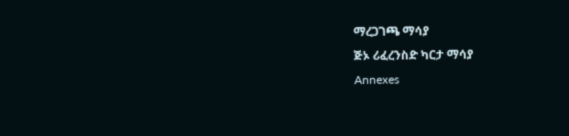ማረጋገጫ ማሳያ
ጅኦ ሪፈረንስድ ካርታ ማሳያ
Annexes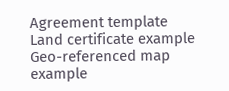Agreement template
Land certificate example
Geo-referenced map example